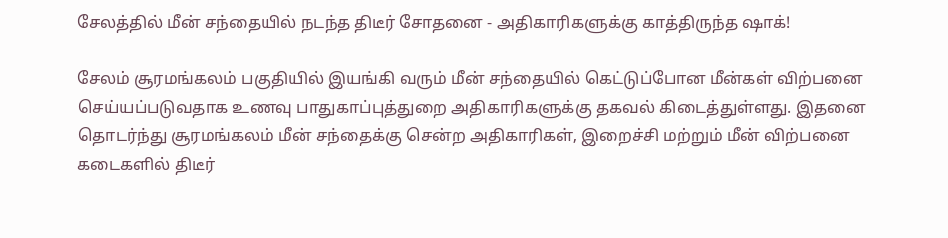சேலத்தில் மீன் சந்தையில் நடந்த திடீர் சோதனை - அதிகாரிகளுக்கு காத்திருந்த ஷாக்!

சேலம் சூரமங்கலம் பகுதியில் இயங்கி வரும் மீன் சந்தையில் கெட்டுப்போன மீன்கள் விற்பனை செய்யப்படுவதாக உணவு பாதுகாப்புத்துறை அதிகாரிகளுக்கு தகவல் கிடைத்துள்ளது. இதனை தொடர்ந்து சூரமங்கலம் மீன் சந்தைக்கு சென்ற அதிகாரிகள், இறைச்சி மற்றும் மீன் விற்பனை கடைகளில் திடீர்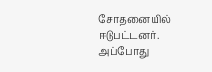சோதனையில் ஈடுபட்டனர். அப்போது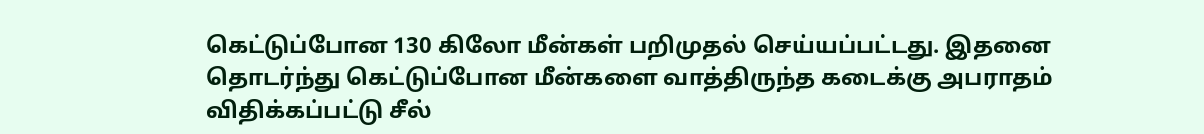கெட்டுப்போன 130 கிலோ மீன்கள் பறிமுதல் செய்யப்பட்டது. இதனை தொடர்ந்து கெட்டுப்போன மீன்களை வாத்திருந்த கடைக்கு அபராதம் விதிக்கப்பட்டு சீல்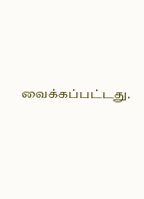வைக்கப்பட்டது.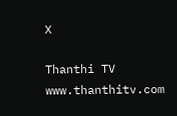X

Thanthi TV
www.thanthitv.com